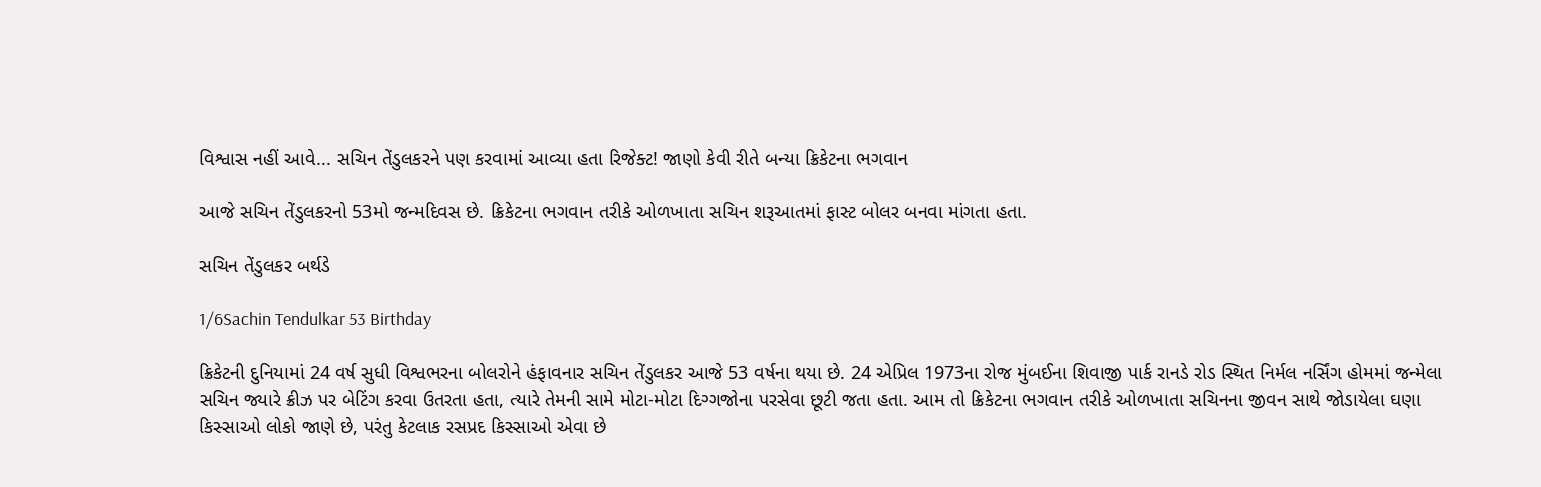વિશ્વાસ નહીં આવે... સચિન તેંડુલકરને પણ કરવામાં આવ્યા હતા રિજેક્ટ! જાણો કેવી રીતે બન્યા ક્રિકેટના ભગવાન

આજે સચિન તેંડુલકરનો 53મો જન્મદિવસ છે. ક્રિકેટના ભગવાન તરીકે ઓળખાતા સચિન શરૂઆતમાં ફાસ્ટ બોલર બનવા માંગતા હતા.

સચિન તેંડુલકર બર્થડે

1/6Sachin Tendulkar 53 Birthday

ક્રિકેટની દુનિયામાં 24 વર્ષ સુધી વિશ્વભરના બોલરોને હંફાવનાર સચિન તેંડુલકર આજે 53 વર્ષના થયા છે. 24 એપ્રિલ 1973ના રોજ મુંબઈના શિવાજી પાર્ક રાનડે રોડ સ્થિત નિર્મલ નર્સિંગ હોમમાં જન્મેલા સચિન જ્યારે ક્રીઝ પર બેટિંગ કરવા ઉતરતા હતા, ત્યારે તેમની સામે મોટા-મોટા દિગ્ગજોના પરસેવા છૂટી જતા હતા. આમ તો ક્રિકેટના ભગવાન તરીકે ઓળખાતા સચિનના જીવન સાથે જોડાયેલા ઘણા કિસ્સાઓ લોકો જાણે છે, પરંતુ કેટલાક રસપ્રદ કિસ્સાઓ એવા છે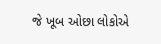જે ખૂબ ઓછા લોકોએ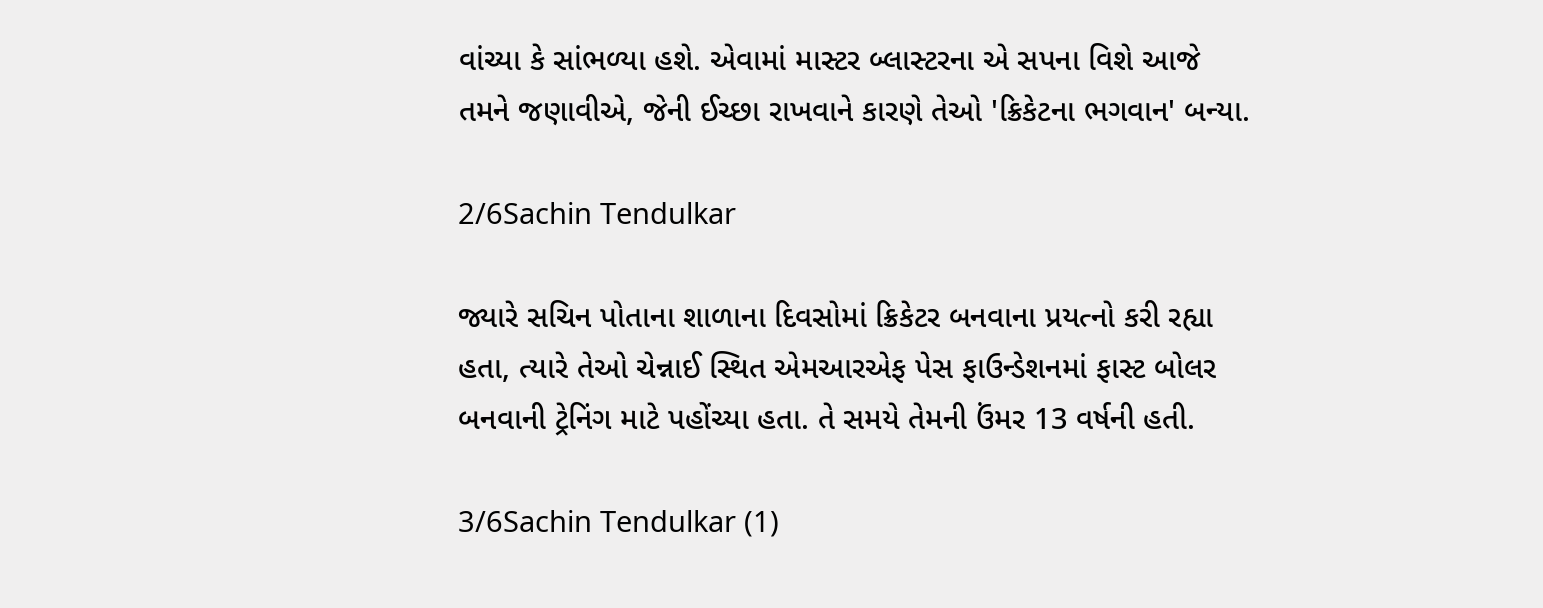વાંચ્યા કે સાંભળ્યા હશે. એવામાં માસ્ટર બ્લાસ્ટરના એ સપના વિશે આજે તમને જણાવીએ, જેની ઈચ્છા રાખવાને કારણે તેઓ 'ક્રિકેટના ભગવાન' બન્યા.

2/6Sachin Tendulkar

જ્યારે સચિન પોતાના શાળાના દિવસોમાં ક્રિકેટર બનવાના પ્રયત્નો કરી રહ્યા હતા, ત્યારે તેઓ ચેન્નાઈ સ્થિત એમઆરએફ પેસ ફાઉન્ડેશનમાં ફાસ્ટ બોલર બનવાની ટ્રેનિંગ માટે પહોંચ્યા હતા. તે સમયે તેમની ઉંમર 13 વર્ષની હતી.

3/6Sachin Tendulkar (1)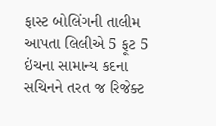ફાસ્ટ બોલિંગની તાલીમ આપતા લિલીએ 5 ફૂટ 5 ઇંચના સામાન્ય કદના સચિનને તરત જ રિજેક્ટ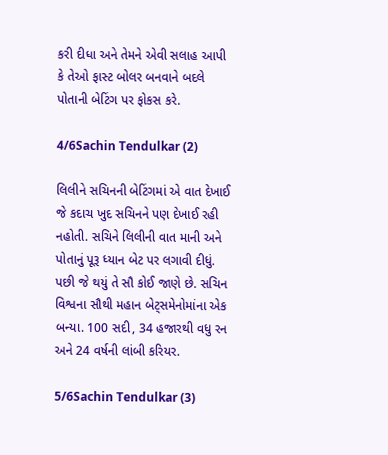કરી દીધા અને તેમને એવી સલાહ આપી કે તેઓ ફાસ્ટ બોલર બનવાને બદલે પોતાની બેટિંગ પર ફોકસ કરે.

4/6Sachin Tendulkar (2)

લિલીને સચિનની બેટિંગમાં એ વાત દેખાઈ જે કદાચ ખુદ સચિનને પણ દેખાઈ રહી નહોતી. સચિને લિલીની વાત માની અને પોતાનું પૂરૂ ધ્યાન બેટ પર લગાવી દીધું. પછી જે થયું તે સૌ કોઈ જાણે છે. સચિન વિશ્વના સૌથી મહાન બેટ્સમેનોમાંના એક બન્યા. 100 સદી, 34 હજારથી વધુ રન અને 24 વર્ષની લાંબી કરિયર.

5/6Sachin Tendulkar (3)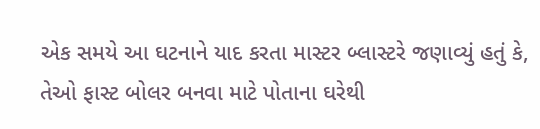એક સમયે આ ઘટનાને યાદ કરતા માસ્ટર બ્લાસ્ટરે જણાવ્યું હતું કે, તેઓ ફાસ્ટ બોલર બનવા માટે પોતાના ઘરેથી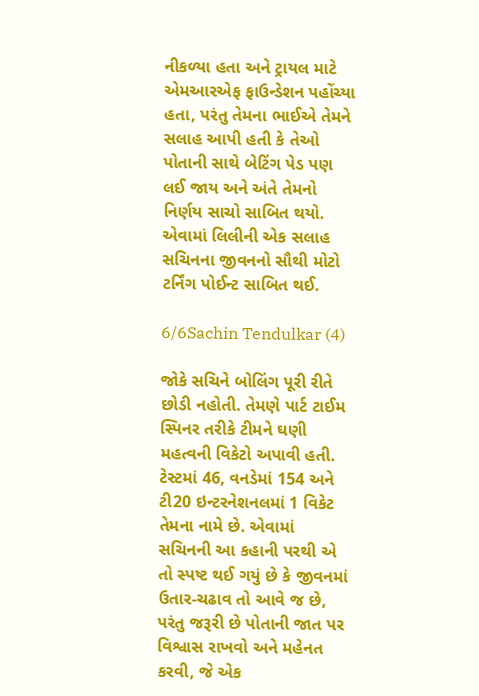નીકળ્યા હતા અને ટ્રાયલ માટે એમઆરએફ ફાઉન્ડેશન પહોંચ્યા હતા, પરંતુ તેમના ભાઈએ તેમને સલાહ આપી હતી કે તેઓ પોતાની સાથે બેટિંગ પેડ પણ લઈ જાય અને અંતે તેમનો નિર્ણય સાચો સાબિત થયો. એવામાં લિલીની એક સલાહ સચિનના જીવનનો સૌથી મોટો ટર્નિંગ પોઈન્ટ સાબિત થઈ.

6/6Sachin Tendulkar (4)

જોકે સચિને બોલિંગ પૂરી રીતે છોડી નહોતી. તેમણે પાર્ટ ટાઈમ સ્પિનર તરીકે ટીમને ઘણી મહત્વની વિકેટો અપાવી હતી. ટેસ્ટમાં 46, વનડેમાં 154 અને ટી20 ઇન્ટરનેશનલમાં 1 વિકેટ તેમના નામે છે. એવામાં સચિનની આ કહાની પરથી એ તો સ્પષ્ટ થઈ ગયું છે કે જીવનમાં ઉતાર-ચઢાવ તો આવે જ છે, પરંતુ જરૂરી છે પોતાની જાત પર વિશ્વાસ રાખવો અને મહેનત કરવી, જે એક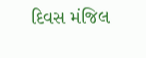દિવસ મંજિલ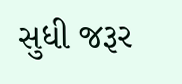સુધી જરૂર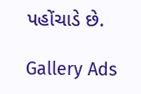પહોંચાડે છે.

Gallery Ads